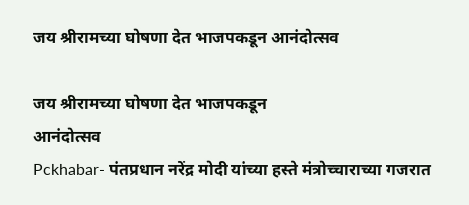जय श्रीरामच्या घोषणा देत भाजपकडून आनंदोत्सव

जय श्रीरामच्या घोषणा देत भाजपकडून
आनंदोत्सव
Pckhabar- पंतप्रधान नरेंद्र मोदी यांच्या हस्ते मंत्रोच्चाराच्या गजरात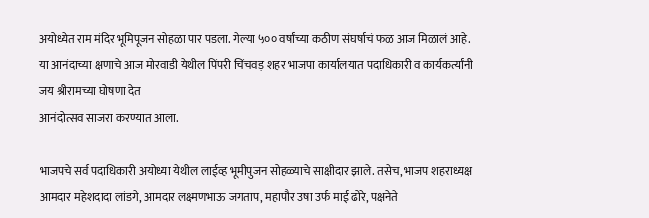अयोध्येत राम मंदिर भूमिपूजन सोहळा पार पडला. गेल्या ५०० वर्षांच्या कठीण संघर्षाचं फळ आज मिळालं आहे. या आनंदाच्या क्षणाचे आज मोरवाडी येथील पिंपरी चिंचवड़ शहर भाजपा कार्यालयात पदाधिकारी व कार्यकर्त्यांनी जय श्रीरामच्या घोषणा देत
आनंदोत्सव साजरा करण्यात आला.

भाजपचे सर्व पदाधिकारी अयोध्या येथील लाईव्ह भूमीपुजन सोहळ्याचे साक्षीदार झाले. तसेच, भाजप शहराध्यक्ष आमदार महेशदादा लांडगे, आमदार लक्ष्मणभाऊ जगताप, महापौर उषा उर्फ माई ढोरे, पक्षनेते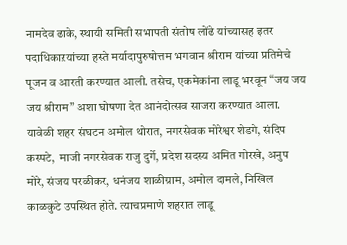नामदेव ढाके, स्थायी समिती सभापती संतोष लोंढे यांच्यासह इतर पदाधिकाऱयांच्या हस्ते मर्यादापुरुषोत्तम भगवान श्रीराम यांच्या प्रतिमेचे पूजन व आरती करण्यात आली. तसेच, एकमेकांना लाडू भरवून “जय जय जय श्रीराम” अशा घोषणा देत आनंदोत्सव साजरा करण्यात आला. यावेळी शहर संघटन अमोल थोरात, नगरसेवक मोरेश्वर शेडगे, संदिप कस्पटे,  माजी नगरसेवक राजु दुर्गे, प्रदेश सदस्य अमित गोरखे, अनुप मोरे, संजय परळीकर, धनंजय शाळीग्राम, अमोल दामले, निखिल काळकुटे उपस्थित होते. त्याचप्रमाणे शहरात लाडू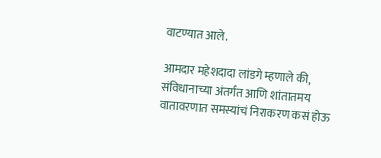वाटण्यात आले.

आमदार महेशदादा लांडगे म्हणाले की, संविधानाच्या अंतर्गत आणि शांतातमय वातावरणात समस्यांचं निराकरण कसं होऊ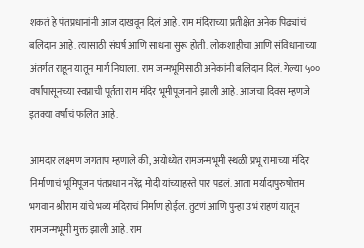शकतं हे पंतप्रधानांनी आज दाखवून दिलं आहे. राम मंदिराच्या प्रतीक्षेत अनेक पिढ्यांचं बलिदान आहे. त्यासाठी संघर्ष आणि साधना सुरू होती. लोकशाहीचा आणि संविधानाच्या अंतर्गत राहून यातून मार्ग निघाला. राम जन्मभूमिसाठी अनेकांनी बलिदान दिलं. गेल्या ५०० वर्षांपासूनच्या स्वप्नाची पूर्तता राम मंदिर भूमीपूजनाने झाली आहे. आजचा दिवस म्हणजे इतक्या वर्षांचं फलित आहे.

आमदार लक्ष्मण जगताप म्हणाले की, अयोध्येत रामजन्मभूमी स्थळी प्रभू रामाच्या मंदिर निर्माणाचं भूमिपूजन पंतप्रधान नरेंद्र मोदी यांच्याहस्ते पार पडलं. आता मर्यादापुरुषोत्तम भगवान श्रीराम यांचे भव्य मंदिराचं निर्माण होईल. तुटणं आणि पुन्हा उभं राहणं यातून रामजन्मभूमी मुक्त झाली आहे. राम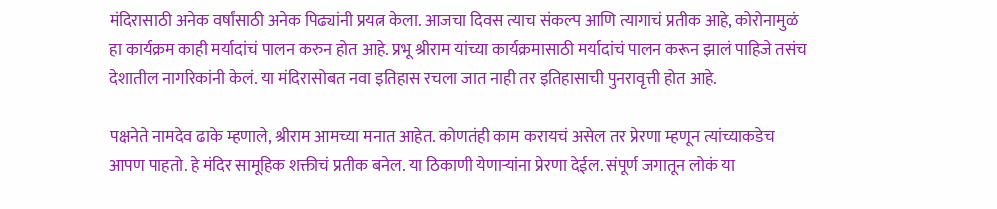मंदिरासाठी अनेक वर्षांसाठी अनेक पिढ्यांनी प्रयत्न केला. आजचा दिवस त्याच संकल्प आणि त्यागाचं प्रतीक आहे, कोरोनामुळं हा कार्यक्रम काही मर्यादांचं पालन करुन होत आहे. प्रभू श्रीराम यांच्या कार्यक्रमासाठी मर्यादांचं पालन करून झालं पाहिजे तसंच देशातील नागरिकांनी केलं. या मंदिरासोबत नवा इतिहास रचला जात नाही तर इतिहासाची पुनरावृत्ती होत आहे.

पक्षनेते नामदेव ढाके म्हणाले, श्रीराम आमच्या मनात आहेत. कोणतंही काम करायचं असेल तर प्रेरणा म्हणून त्यांच्याकडेच आपण पाहतो. हे मंदिर सामूहिक शक्तीचं प्रतीक बनेल. या ठिकाणी येणाऱ्यांना प्रेरणा देईल. संपूर्ण जगातून लोकं या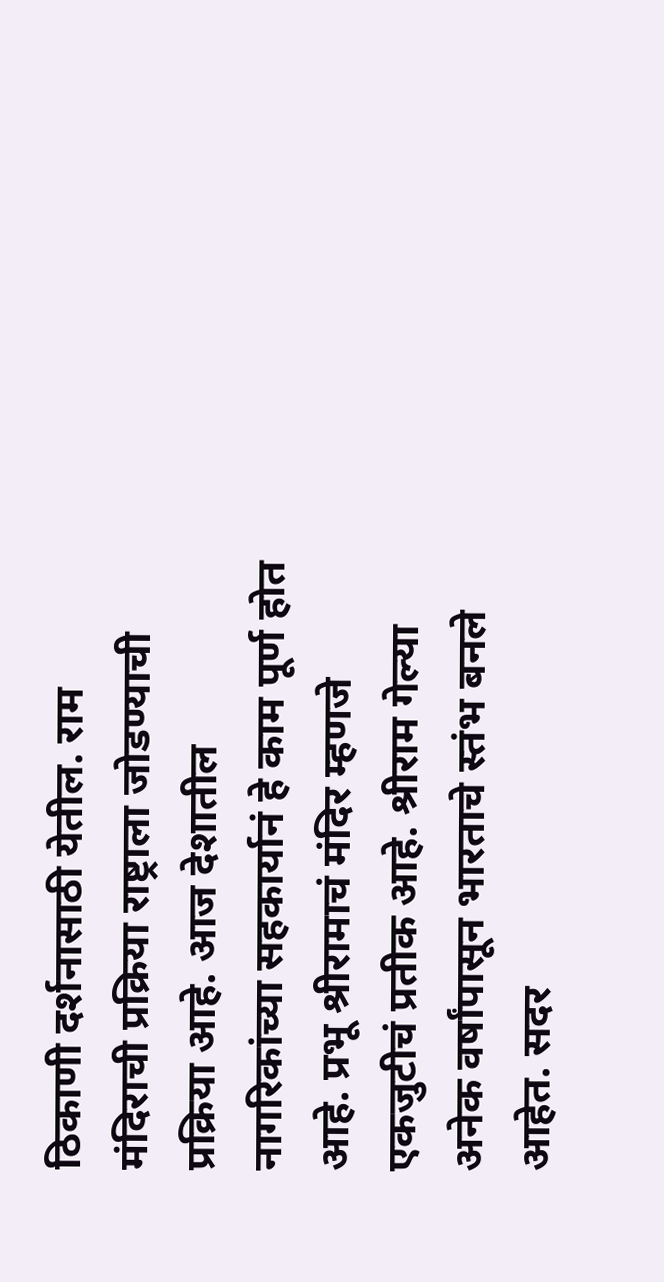ठिकाणी दर्शनासाठी येतील. राम मंदिराची प्रक्रिया राष्ट्राला जोडण्याची प्रक्रिया आहे. आज देशातील नागरिकांच्या सहकार्यानं हे काम पूर्ण होत आहे. प्रभू श्रीरामाचं मंदिर म्हणजे एकजुटीचं प्रतीक आहे. श्रीराम गेल्या अनेक वर्षांपासून भारताचे स्तंभ बनले आहेत. सदर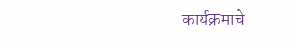कार्यक्रमाचे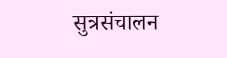सुत्रसंचालन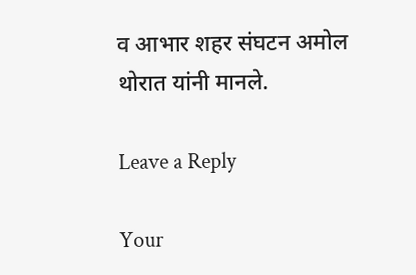व आभार शहर संघटन अमोल थोरात यांनी मानले.

Leave a Reply

Your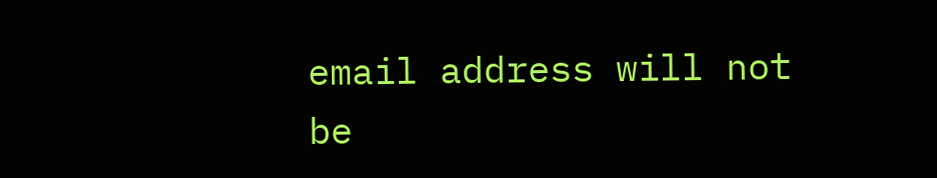email address will not be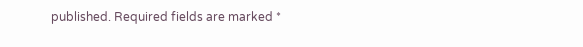published. Required fields are marked *